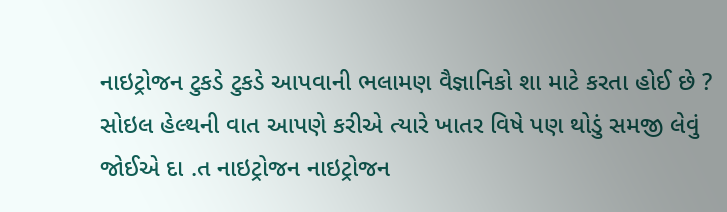નાઇટ્રોજન ટુકડે ટુકડે આપવાની ભલામણ વૈજ્ઞાનિકો શા માટે કરતા હોઈ છે ?
સોઇલ હેલ્થની વાત આપણે કરીએ ત્યારે ખાતર વિષે પણ થોડું સમજી લેવું જોઈએ દા .ત નાઇટ્રોજન નાઇટ્રોજન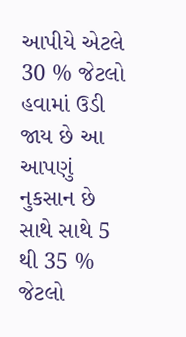આપીયે એટલે 30 % જેટલો હવામાં ઉડી જાય છે આ આપણું નુકસાન છે સાથે સાથે 5 થી 35 % જેટલો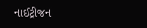નાઈટ્રીજન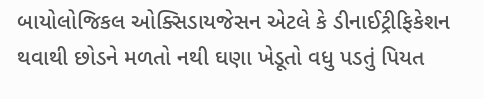બાયોલોજિકલ ઓક્સિડાયજેસન એટલે કે ડીનાઈટ્રીફિકેશન થવાથી છોડને મળતો નથી ઘણા ખેડૂતો વધુ પડતું પિયત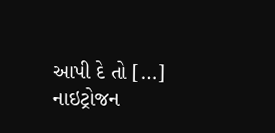આપી દે તો […]
નાઇટ્રોજન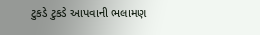ટુકડે ટુકડે આપવાની ભલામણ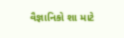વૈજ્ઞાનિકો શા માટે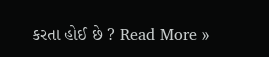કરતા હોઈ છે ? Read More »